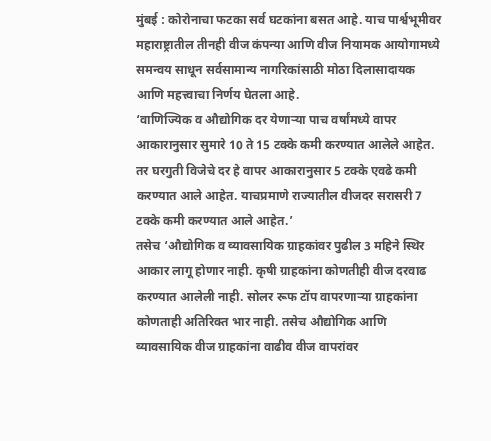मुंबई : कोरोनाचा फटका सर्व घटकांना बसत आहे. याच पार्श्वभूमीवर महाराष्ट्रातील तीनही वीज कंपन्या आणि वीज नियामक आयोगामध्ये समन्वय साधून सर्वसामान्य नागरिकांसाठी मोठा दिलासादायक आणि महत्त्वाचा निर्णय घेतला आहे.
‘वाणिज्यिक व औद्योगिक दर येणाऱ्या पाच वर्षांमध्ये वापर आकारानुसार सुमारे 10 ते 15 टक्के कमी करण्यात आलेले आहेत. तर घरगुती विजेचे दर हे वापर आकारानुसार 5 टक्के एवढे कमी करण्यात आले आहेत. याचप्रमाणे राज्यातील वीजदर सरासरी 7 टक्के कमी करण्यात आले आहेत.’
तसेच ‘औद्योगिक व व्यावसायिक ग्राहकांवर पुढील 3 महिने स्थिर आकार लागू होणार नाही. कृषी ग्राहकांना कोणतीही वीज दरवाढ करण्यात आलेली नाही. सोलर रूफ टॉप वापरणाऱ्या ग्राहकांना कोणताही अतिरिक्त भार नाही. तसेच औद्योगिक आणि व्यावसायिक वीज ग्राहकांना वाढीव वीज वापरांवर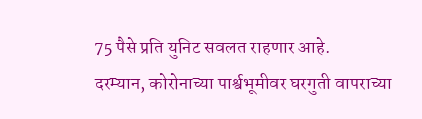75 पैसे प्रति युनिट सवलत राहणार आहे.
दरम्यान, कोरोनाच्या पार्श्वभूमीवर घरगुती वापराच्या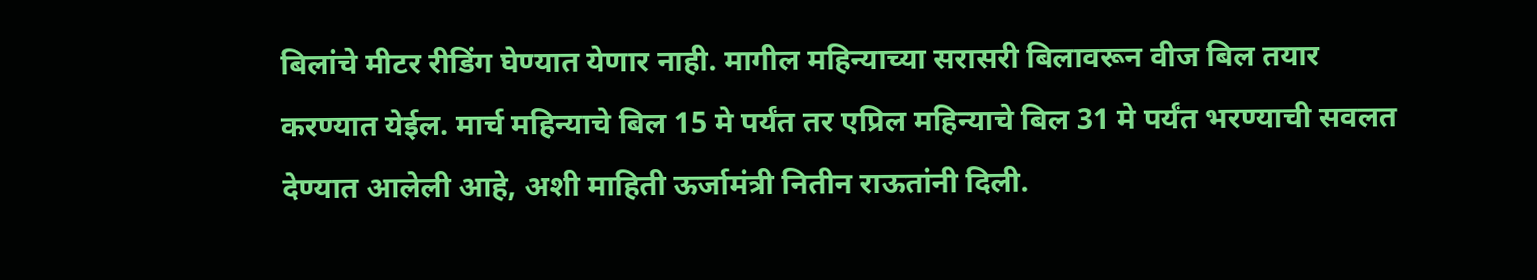बिलांचे मीटर रीडिंग घेण्यात येणार नाही. मागील महिन्याच्या सरासरी बिलावरून वीज बिल तयार करण्यात येईल. मार्च महिन्याचे बिल 15 मे पर्यंत तर एप्रिल महिन्याचे बिल 31 मे पर्यंत भरण्याची सवलत देण्यात आलेली आहे, अशी माहिती ऊर्जामंत्री नितीन राऊतांनी दिली.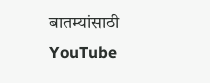बातम्यांसाठी YouTube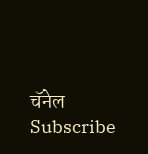चॅनेल Subscribe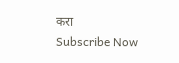करा
Subscribe Now